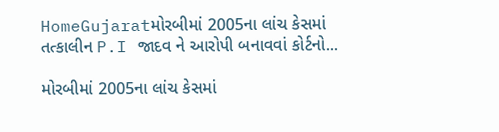HomeGujaratમોરબીમાં 2005ના લાંચ કેસમાં તત્કાલીન P.I જાદવ ને આરોપી બનાવવાં કોર્ટનો...

મોરબીમાં 2005ના લાંચ કેસમાં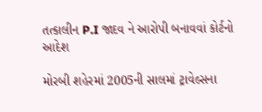તત્કાલીન P.I જાદવ ને આરોપી બનાવવાં કોર્ટનો આદેશ

મોરબી શહેરમાં 2005ની સાલમાં ટ્રાવેલ્સના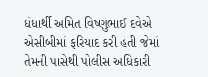ધંધાર્થી અમિત વિષ્ણુભાઈ દવેએ એસીબીમાં ફરિયાદ કરી હતી જેમાં તેમની પાસેથી પોલીસ અધિકારી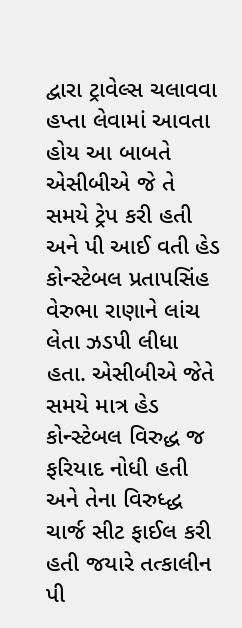દ્વારા ટ્રાવેલ્સ ચલાવવા હપ્તા લેવામાં આવતા હોય આ બાબતે એસીબીએ જે તે સમયે ટ્રેપ કરી હતી અને પી આઈ વતી હેડ કોન્સ્ટેબલ પ્રતાપસિંહ વેરુભા રાણાને લાંચ લેતા ઝડપી લીધા હતા. એસીબીએ જેતે સમયે માત્ર હેડ કોન્સ્ટેબલ વિરુદ્ધ જ ફરિયાદ નોધી હતી અને તેના વિરુધ્દ્ધ ચાર્જ સીટ ફાઈલ કરી હતી જયારે તત્કાલીન પી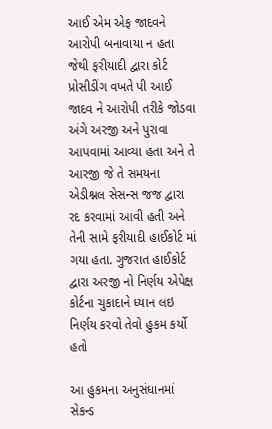આઈ એમ એફ જાદવને આરોપી બનાવાયા ન હતા જેથી ફરીયાદી દ્વારા કોર્ટ પ્રોસીડીંગ વખતે પી આઈ જાદવ ને આરોપી તરીકે જોડવા અંગે અરજી અને પુરાવા આપવામાં આવ્યા હતા અને તે આરજી જે તે સમયના એડીશ્નલ સેસન્સ જજ દ્વારા રદ કરવામાં આવી હતી અને તેની સામે ફરીયાદી હાઈકોર્ટ માં ગયા હતા. ગુજરાત હાઈકોર્ટ દ્વારા અરજી નો નિર્ણય એપેક્ષ કોર્ટના ચુકાદાને ધ્યાન લઇ નિર્ણય કરવો તેવો હુકમ કર્યો હતો

આ હુકમના અનુસંધાનમાં સેકન્ડ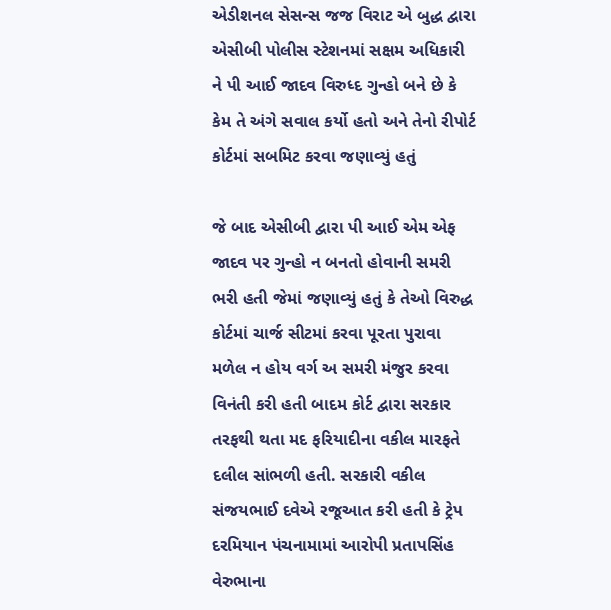એડીશનલ સેસન્સ જજ વિરાટ એ બુદ્ધ દ્વારા એસીબી પોલીસ સ્ટેશનમાં સક્ષમ અધિકારી ને પી આઈ જાદવ વિરુધ્દ ગુન્હો બને છે કે કેમ તે અંગે સવાલ કર્યો હતો અને તેનો રીપોર્ટ કોર્ટમાં સબમિટ કરવા જણાવ્યું હતું

જે બાદ એસીબી દ્વારા પી આઈ એમ એફ જાદવ પર ગુન્હો ન બનતો હોવાની સમરી ભરી હતી જેમાં જણાવ્યું હતું કે તેઓ વિરુદ્ધ કોર્ટમાં ચાર્જ સીટમાં કરવા પૂરતા પુરાવા મળેલ ન હોય વર્ગ અ સમરી મંજુર કરવા વિનંતી કરી હતી બાદમ કોર્ટ દ્વારા સરકાર તરફથી થતા મદ ફરિયાદીના વકીલ મારફતે દલીલ સાંભળી હતી. સરકારી વકીલ સંજયભાઈ દવેએ રજૂઆત કરી હતી કે ટ્રેપ દરમિયાન પંચનામામાં આરોપી પ્રતાપસિંહ વેરુભાના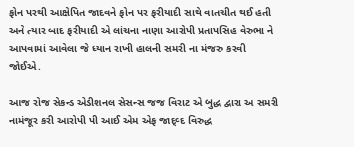ફોન પરથી આક્ષેપિત જાદવને ફોન પર ફરીયાદી સાથે વાતચીત થઈ હતી અને ત્યાર બાદ ફરીયાદી એ લાંચના નાણા આરોપી પ્રતાપસિહ વેરુભા ને આપવામાં આવેલા જે ધ્યાન રાખી હાલની સમરી ના મંજરુ કરવી જોઈએ.

આજ રોજ સેકન્ડ એડીશનલ સેસન્સ જજ વિરાટ એ બુદ્ધ દ્વારા અ સમરી નામંજૂર કરી આરોપી પી આઈ એમ એફ જાદ્વ્દ વિરુદ્ધ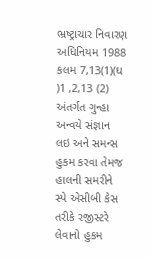ભ્રષ્ટ્રાચાર નિવારણ અધિનિયમ 1988 કલમ 7,13(1)(ઘ )1 ,2,13 (2) અંતર્ગત ગુન્હા અન્વયે સંજ્ઞાન લઇ અને સમન્સ હુકમ કરવા તેમજ હાલની સમરીને સ્પે એસીબી કેસ તરીકે રજીસ્ટરે લેવાનો હુકમ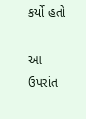કર્યો હતો

આ ઉપરાંત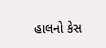હાલનો કેસ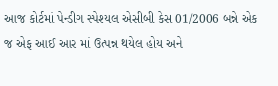આજ કોર્ટમાં પેન્ડીગ સ્પેશ્યલ એસીબી કેસ 01/2006 બન્ને એક જ એફ આઈ આર માં ઉત્પન્ન થયેલ હોય અને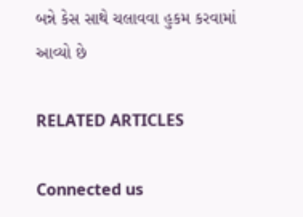બન્ને કેસ સાથે ચલાવવા હુકમ કરવામાં આવ્યો છે

RELATED ARTICLES

Connected us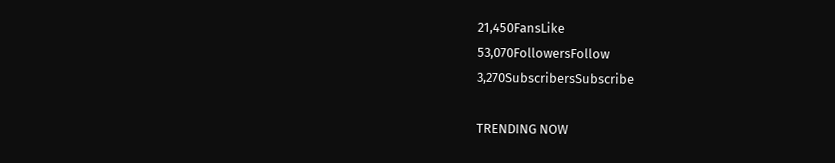21,450FansLike
53,070FollowersFollow
3,270SubscribersSubscribe

TRENDING NOW